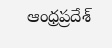ఆంధ్రప్రదేశ్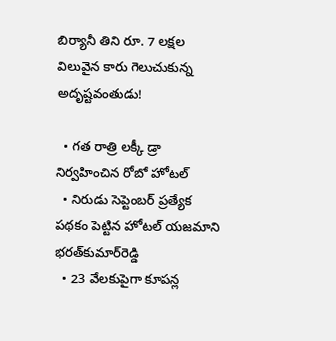బిర్యానీ తిని రూ. 7 లక్షల విలువైన కారు గెలుచుకున్న అదృష్టవంతుడు!

  • గత రాత్రి లక్కీ డ్రా నిర్వహించిన రోబో హోటల్
  • నిరుడు సెప్టెంబర్ ప్రత్యేక పథకం పెట్టిన హోటల్ యజమాని భరత్‌కుమార్‌రెడ్డి
  • 23 వేలకుపైగా కూపన్ల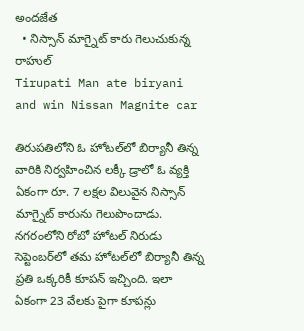అందజేత
  • నిస్సాన్ మాగ్నైట్ కారు గెలుచుకున్న రాహుల్
Tirupati Man ate biryani and win Nissan Magnite car

తిరుపతిలోని ఓ హోటల్‌లో బిర్యానీ తిన్న వారికి నిర్వహించిన లక్కీ డ్రాలో ఓ వ్యక్తి ఏకంగా రూ. 7 లక్షల విలువైన నిస్సాన్ మాగ్నైట్ కారును గెలుపొందాడు. నగరంలోని రోబో హోటల్ నిరుడు సెప్టెంబర్‌లో తమ హోటల్‌లో బిర్యానీ తిన్న ప్రతి ఒక్కరికీ కూపన్ ఇచ్చింది. ఇలా ఏకంగా 23 వేలకు పైగా కూపన్లు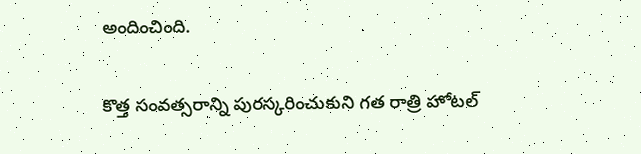అందించింది.

కొత్త సంవత్సరాన్ని పురస్కరించుకుని గత రాత్రి హోటల్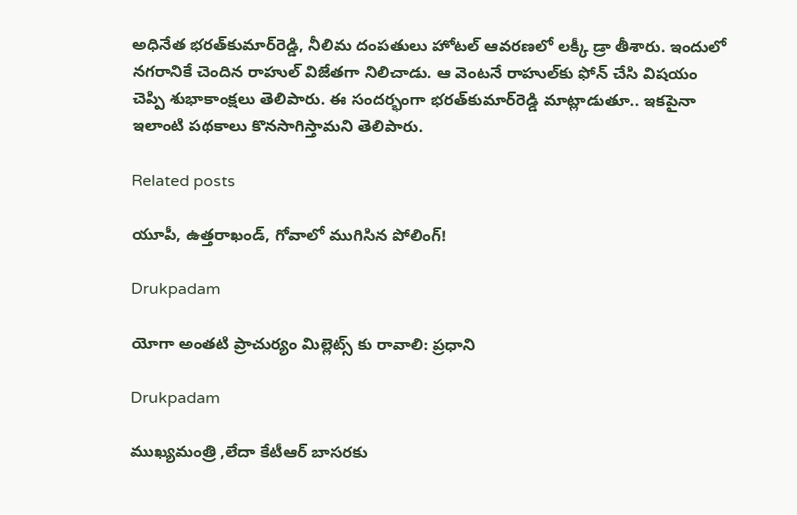అధినేత భరత్‌కుమార్‌రెడ్డి, నీలిమ దంపతులు హోటల్ ఆవరణలో లక్కీ డ్రా తీశారు. ఇందులో నగరానికే చెందిన రాహుల్ విజేతగా నిలిచాడు. ఆ వెంటనే రాహుల్‌కు ఫోన్ చేసి విషయం చెప్పి శుభాకాంక్షలు తెలిపారు. ఈ సందర్భంగా భరత్‌కుమార్‌రెడ్డి మాట్లాడుతూ.. ఇకపైనా ఇలాంటి పథకాలు కొనసాగిస్తామని తెలిపారు.

Related posts

యూపీ, ఉత్తరాఖండ్, గోవాలో ముగిసిన పోలింగ్!

Drukpadam

యోగా అంతటి ప్రాచుర్యం మిల్లెట్స్ కు రావాలి: ప్రధాని

Drukpadam

ముఖ్యమంత్రి ,లేదా కేటీఆర్ బాసరకు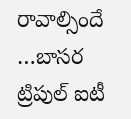రావాల్సిందే …బాసర ట్రిపుల్ ఐటీ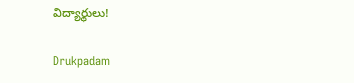విద్యార్థులు!

Drukpadam